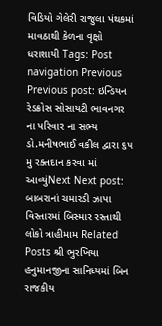વિડિયો ગેલેરી રાજુલા પંથકમાં માવઠાથી કેળના વૃક્ષો ધરાશાયી Tags: Post navigation Previous Previous post: ઇન્ડિયન રેડક્રોસ સોસાયટી ભાવનગર ના પરિવાર ના સભ્ય ડો.મનીષભાઈ વકીલ દ્વારા ૬૫ મુ રક્તદાન કરવા માં આવ્યુંNext Next post: બાબરાનાં ચમારડી ઝાપા વિસ્તારમાં બિસ્માર રસ્તાથી લોકો ત્રાહીમામ Related Posts શ્રી ભુરખિયા હનુમાનજીના સાનિધ્યમાં બિન રાજકીય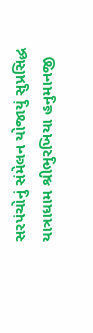સરપંચોનું સંમેલન યોજાયું સુપ્રસિદ્ધ યાત્રાધામ શ્રીભુરખિયા હનુમાનજી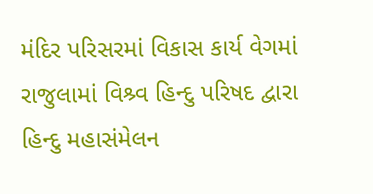મંદિર પરિસરમાં વિકાસ કાર્ય વેગમાં રાજુલામાં વિશ્ર્વ હિન્દુ પરિષદ દ્વારા હિન્દુ મહાસંમેલન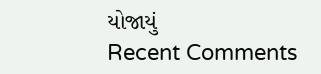યોજાયું
Recent Comments